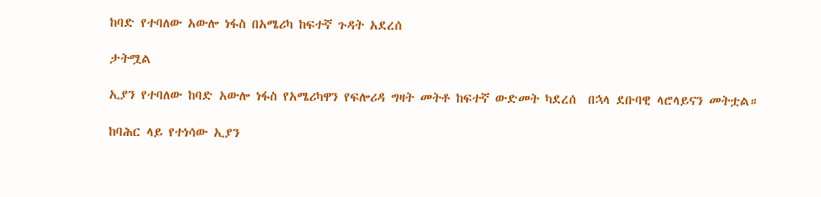ከባድ የተባለው አውሎ ነፋስ በአሜሪካ ከፍተኛ ጉዳት አደረሰ

ታትሟል

ኢያን የተባለው ከባድ አውሎ ነፋስ የአሜሪካዋን የፍሎሪዳ ግዛት መትቶ ከፍተኛ ውድመት ካደረሰ  በኋላ ደቡባዊ ላሮላይናን መትቷል።

ከባሕር ላይ የተነሳው ኢያን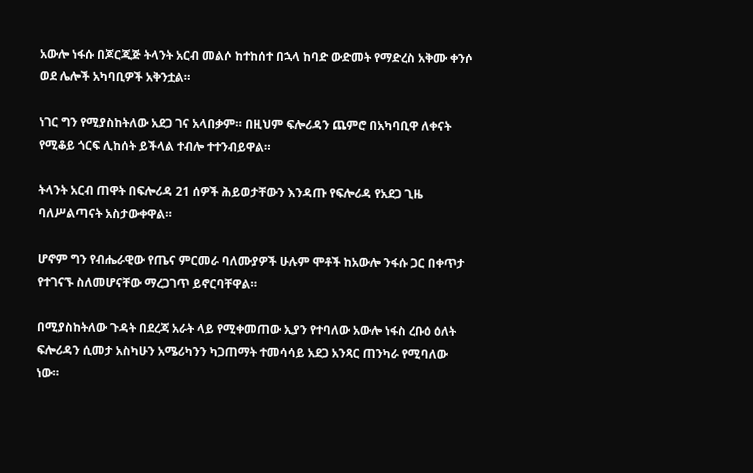አውሎ ነፋሱ በጆርጂጅ ትላንት አርብ መልሶ ከተከሰተ በኋላ ከባድ ውድመት የማድረስ አቅሙ ቀንሶ ወደ ሌሎች አካባቢዎች አቅንቷል።

ነገር ግን የሚያስከትለው አደጋ ገና አላበቃም። በዚህም ፍሎሪዳን ጨምሮ በአካባቢዋ ለቀናት የሚቆይ ጎርፍ ሊከሰት ይችላል ተብሎ ተተንብይዋል።

ትላንት አርብ ጠዋት በፍሎሪዳ 21 ሰዎች ሕይወታቸውን እንዳጡ የፍሎሪዳ የአደጋ ጊዜ ባለሥልጣናት አስታውቀዋል።

ሆኖም ግን የብሔራዊው የጤና ምርመራ ባለሙያዎች ሁሉም ሞቶች ከአውሎ ንፋሱ ጋር በቀጥታ የተገናኙ ስለመሆናቸው ማረጋገጥ ይኖርባቸዋል።

በሚያስከትለው ጉዳት በደረጃ አራት ላይ የሚቀመጠው ኢያን የተባለው አውሎ ነፋስ ረቡዕ ዕለት ፍሎሪዳን ሲመታ አስካሁን አሜሪካንን ካጋጠማት ተመሳሳይ አደጋ አንጻር ጠንካራ የሚባለው ነው።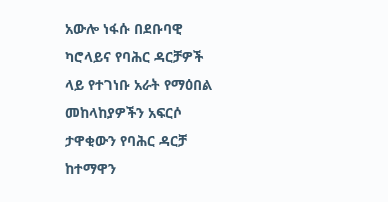አውሎ ነፋሱ በደቡባዊ ካሮላይና የባሕር ዳርቻዎች ላይ የተገነቡ አራት የማዕበል መከላከያዎችን አፍርሶ ታዋቂውን የባሕር ዳርቻ ከተማዋን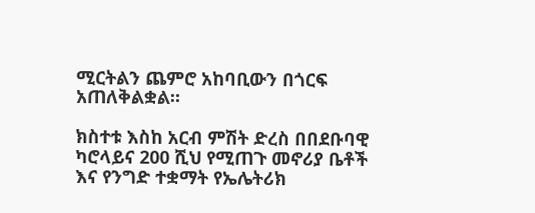ሚርትልን ጨምሮ አከባቢውን በጎርፍ አጠለቅልቋል።

ክስተቱ እስከ አርብ ምሽት ድረስ በበደቡባዊ ካሮላይና 200 ሺህ የሚጠጉ መኖሪያ ቤቶች እና የንግድ ተቋማት የኤሌትሪክ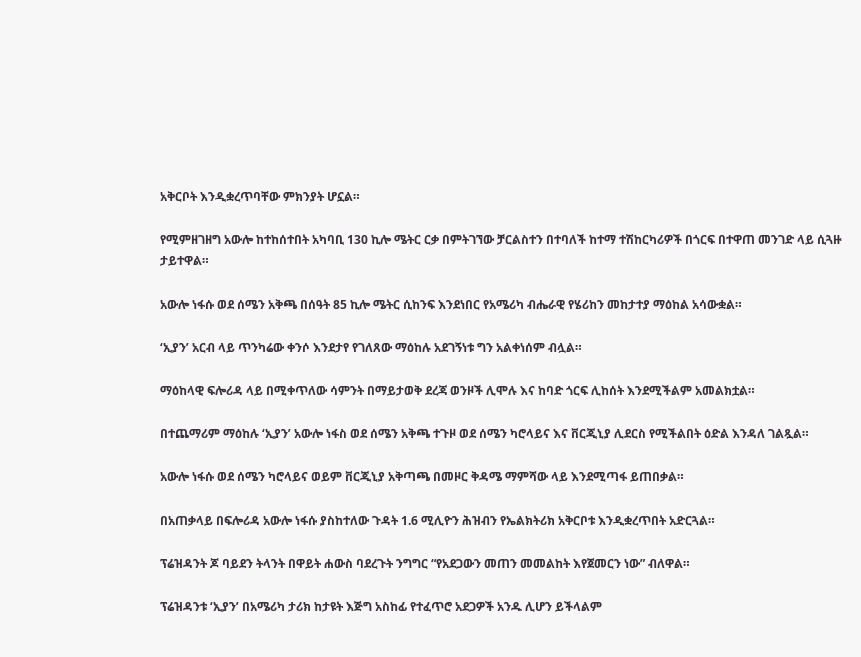አቅርቦት እንዲቋረጥባቸው ምክንያት ሆኗል።

የሚምዘገዘግ አውሎ ከተከሰተበት አካባቢ 130 ኪሎ ሜትር ርቃ በምትገኘው ቻርልስተን በተባለች ከተማ ተሽከርካሪዎች በጎርፍ በተዋጠ መንገድ ላይ ሲጓዙ ታይተዋል።

አውሎ ነፋሱ ወደ ሰሜን አቅጫ በሰዓት 85 ኪሎ ሜትር ሲከንፍ እንደነበር የአሜሪካ ብሔራዊ የሄሪከን መከታተያ ማዕከል አሳውቋል።

‘ኢያን’ አርብ ላይ ጥንካሬው ቀንሶ እንደታየ የገለጸው ማዕከሉ አደገኝነቱ ግን አልቀነሰም ብሏል።

ማዕከላዊ ፍሎሪዳ ላይ በሚቀጥለው ሳምንት በማይታወቅ ደረጃ ወንዞች ሊሞሉ እና ከባድ ጎርፍ ሊከሰት እንደሚችልም አመልክቷል።

በተጨማሪም ማዕከሉ ‘ኢያን’ አውሎ ነፋስ ወደ ሰሜን አቅጫ ተጉዞ ወደ ሰሜን ካሮላይና እና ቨርጂኒያ ሊደርስ የሚችልበት ዕድል እንዳለ ገልጿል።

አውሎ ነፋሱ ወደ ሰሜን ካሮላይና ወይም ቨርጂኒያ አቅጣጫ በመዞር ቅዳሜ ማምሻው ላይ እንደሚጣፋ ይጠበቃል።

በአጠቃላይ በፍሎሪዳ አውሎ ነፋሱ ያስከተለው ጉዳት 1.6 ሚሊዮን ሕዝብን የኤልክትሪክ አቅርቦቱ እንዲቋረጥበት አድርጓል።

ፕሬዝዳንት ጆ ባይደን ትላንት በዋይት ሐውስ ባደረጉት ንግግር “የአደጋውን መጠን መመልከት እየጀመርን ነው” ብለዋል።

ፕሬዝዳንቱ ‘ኢያን’ በአሜሪካ ታሪክ ከታዩት እጅግ አስከፊ የተፈጥሮ አደጋዎች አንዱ ሊሆን ይችላልም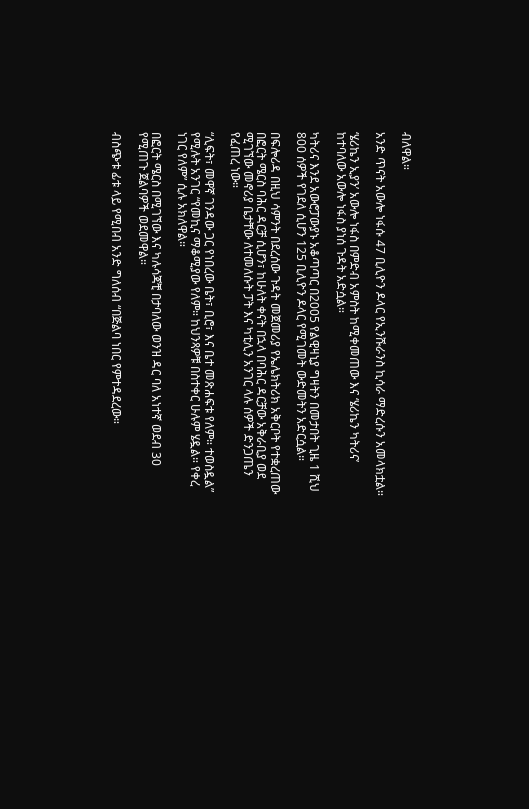ብለዋል።

አንድ ጥናት አውሎ ነፋሱ 47 ቢሊዮን ዶላር የኢንሹራንስ ኪሳራ ማድረሱን አመላክቷል።

‘ሄሪኬን ኢያን’ አውሎ ነፋስ በምድብ አምስት ከሚቀመጠው እና ‘ሄሪኬን ካትሪና’ ከተባለው አውሎ ነፋስ ያነሰ ጉዳት አድሷል።

ካትሪና እንደ አውሮፓውያኑ አቆጣጣር በ2005 የልዊዛኒያ ግዛትን በመታበት ጊዜ 1 ሺህ 800 ሰዎች የገደለ ሲሆን 125 ቢሊዮን ዶላር የሚገመት ውድመትን አድርሷል።

በፍሎሪዳ በዚህ ሳምንት በደረሰው ጉዳት መጀመሪያ የኤሌክትሪክ አቅርቦት የተቋረጠው በፎርት ሜርስ ባሕር ዳርቻ ሲሆን፣ ከሁለት ቀናት በኋላ በባሕር ዳርቻው አቅራቢያ ወደ ሚገኘው መኖሪያ ቤታቸው ለተመለሱት ፓት እና ካቲሊን አንገር ላሉ ሰዎች ድንጋጤን የፈጠረ ነው።

“ሊፍት፣ መዋኛ ገንዳው ጋር የነበረው ቤት፣ ቢሮ፣ እና ቤተ መጽሐፍቱ የለም። ተወስዷል” የሚሉት አንገር “የመኪና ማቆሚያው የለም። ከህንጻዎቹ በስተቀር ሁሉም ሄዷል። የቀረ ነገር የለም” ሲሉ አክለዋል።

በፎርት ሜርስ በሚገኘው እና ካሉሳጃቺ በታባለው ወንዝ ዳር ባለ አነተኛ ወደብ 30 የሚጠጉ ጀልባዎች ወደመዋል።

ብስጭቱ ፊቱ ላይ የሚበብ አንድ ግለሰብ “በጅልባ ነበር የምተዳደረው።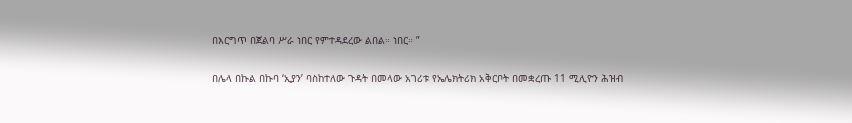በእርግጥ በጀልባ ሥራ ነበር የምተዳደረው ልበል። ነበር። ”

በሌላ በኩል በኩባ ‘ኢያን’ ባስከተለው ጉዳት በመላው አገሪቱ የኤሌክትሪክ አቅርቦት በመቋረጡ 11 ሚሊዮን ሕዝብ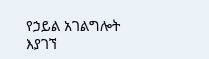የኃይል አገልግሎት እያገኘ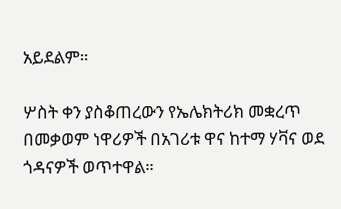አይደልም።

ሦስት ቀን ያስቆጠረውን የኤሌክትሪክ መቋረጥ በመቃወም ነዋሪዎች በአገሪቱ ዋና ከተማ ሃቫና ወደ ጎዳናዎች ወጥተዋል።